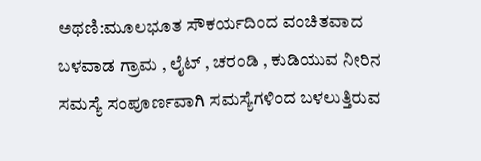ಅಥಣಿ:ಮೂಲಭೂತ ಸೌಕರ್ಯದಿಂದ ವಂಚಿತವಾದ ಬಳವಾಡ ಗ್ರಾಮ , ಲೈಟ್ , ಚರಂಡಿ , ಕುಡಿಯುವ ನೀರಿನ ಸಮಸ್ಯೆ ಸಂಪೂರ್ಣವಾಗಿ ಸಮಸ್ಯೆಗಳಿಂದ ಬಳಲುತ್ತಿರುವ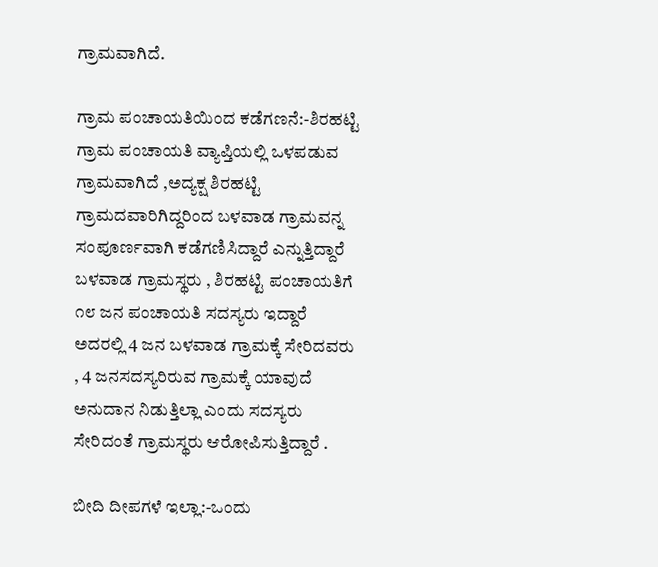ಗ್ರಾಮವಾಗಿದೆ.

ಗ್ರಾಮ ಪಂಚಾಯತಿಯಿಂದ ಕಡೆಗಣನೆ:-ಶಿರಹಟ್ಟಿ ಗ್ರಾಮ ಪಂಚಾಯತಿ ವ್ಯಾಪ್ತಿಯಲ್ಲಿ ಒಳಪಡುವ ಗ್ರಾಮವಾಗಿದೆ ,ಅದ್ಯಕ್ಷ ಶಿರಹಟ್ಟಿ ಗ್ರಾಮದವಾರಿಗಿದ್ದರಿಂದ ಬಳವಾಡ ಗ್ರಾಮವನ್ನ ಸಂಪೂರ್ಣವಾಗಿ ಕಡೆಗಣಿಸಿದ್ದಾರೆ ಎನ್ನುತ್ತಿದ್ದಾರೆ ಬಳವಾಡ ಗ್ರಾಮಸ್ಥರು , ಶಿರಹಟ್ಟಿ ಪಂಚಾಯತಿಗೆ ೧೮ ಜನ ಪಂಚಾಯತಿ ಸದಸ್ಯರು ಇದ್ದಾರೆ ಅದರಲ್ಲಿ 4 ಜನ ಬಳವಾಡ ಗ್ರಾಮಕ್ಕೆ ಸೇರಿದವರು , 4 ಜನಸದಸ್ಯರಿರುವ ಗ್ರಾಮಕ್ಕೆ ಯಾವುದೆ ಅನುದಾನ ನಿಡುತ್ತಿಲ್ಲಾ ಎಂದು ಸದಸ್ಯರು ಸೇರಿದಂತೆ ಗ್ರಾಮಸ್ಥರು ಆರೋಪಿಸುತ್ತಿದ್ದಾರೆ .

ಬೀದಿ ದೀಪಗಳೆ ಇಲ್ಲಾ:-ಒಂದು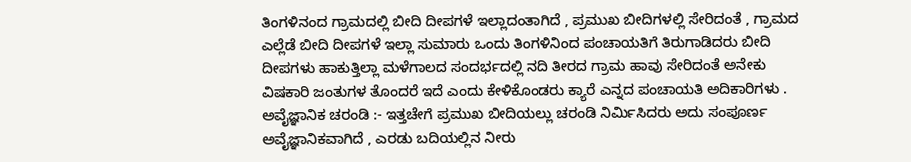ತಿಂಗಳಿನಂದ ಗ್ರಾಮದಲ್ಲಿ ಬೀದಿ ದೀಪಗಳೆ ಇಲ್ಲಾದಂತಾಗಿದೆ , ಪ್ರಮುಖ ಬೀದಿಗಳಲ್ಲಿ ಸೇರಿದಂತೆ , ಗ್ರಾಮದ ಎಲ್ಲೆಡೆ ಬೀದಿ ದೀಪಗಳೆ ಇಲ್ಲಾ ಸುಮಾರು ಒಂದು ತಿಂಗಳಿನಿಂದ ಪಂಚಾಯತಿಗೆ ತಿರುಗಾಡಿದರು ಬೀದಿ ದೀಪಗಳು ಹಾಕುತ್ತಿಲ್ಲಾ ಮಳೆಗಾಲದ ಸಂದರ್ಭದಲ್ಲಿ ನದಿ ತೀರದ ಗ್ರಾಮ ಹಾವು ಸೇರಿದಂತೆ ಅನೇಕು ವಿಷಕಾರಿ ಜಂತುಗಳ ತೊಂದರೆ ಇದೆ ಎಂದು ಕೇಳಿಕೊಂಡರು ಕ್ಯಾರೆ ಎನ್ನದ ಪಂಚಾಯತಿ ಅದಿಕಾರಿಗಳು .
ಅವೈಜ್ಞಾನಿಕ ಚರಂಡಿ :- ಇತ್ತಚೇಗೆ ಪ್ರಮುಖ ಬೀದಿಯಲ್ಲು ಚರಂಡಿ ನಿರ್ಮಿಸಿದರು ಅದು ಸಂಪೂರ್ಣ ಅವೈಜ್ಞಾನಿಕವಾಗಿದೆ , ಎರಡು ಬದಿಯಲ್ಲಿನ ನೀರು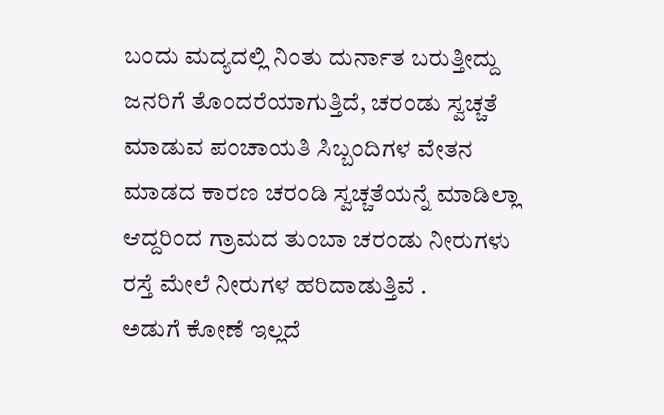ಬಂದು ಮದ್ಯದಲ್ಲಿ ನಿಂತು ದುರ್ನಾತ ಬರುತ್ತೀದ್ದು ಜನರಿಗೆ ತೊಂದರೆಯಾಗುತ್ತಿದೆ, ಚರಂಡು ಸ್ವಚ್ಚತೆ ಮಾಡುವ ಪಂಚಾಯತಿ ಸಿಬ್ಬಂದಿಗಳ ವೇತನ ಮಾಡದ ಕಾರಣ ಚರಂಡಿ ಸ್ವಚ್ಚತೆಯನ್ನೆ ಮಾಡಿಲ್ಲಾ ಆದ್ದರಿಂದ ಗ್ರಾಮದ ತುಂಬಾ ಚರಂಡು ನೀರುಗಳು ರಸ್ತೆ ಮೇಲೆ ನೀರುಗಳ ಹರಿದಾಡುತ್ತಿವೆ .
ಅಡುಗೆ ಕೋಣೆ ಇಲ್ಲದೆ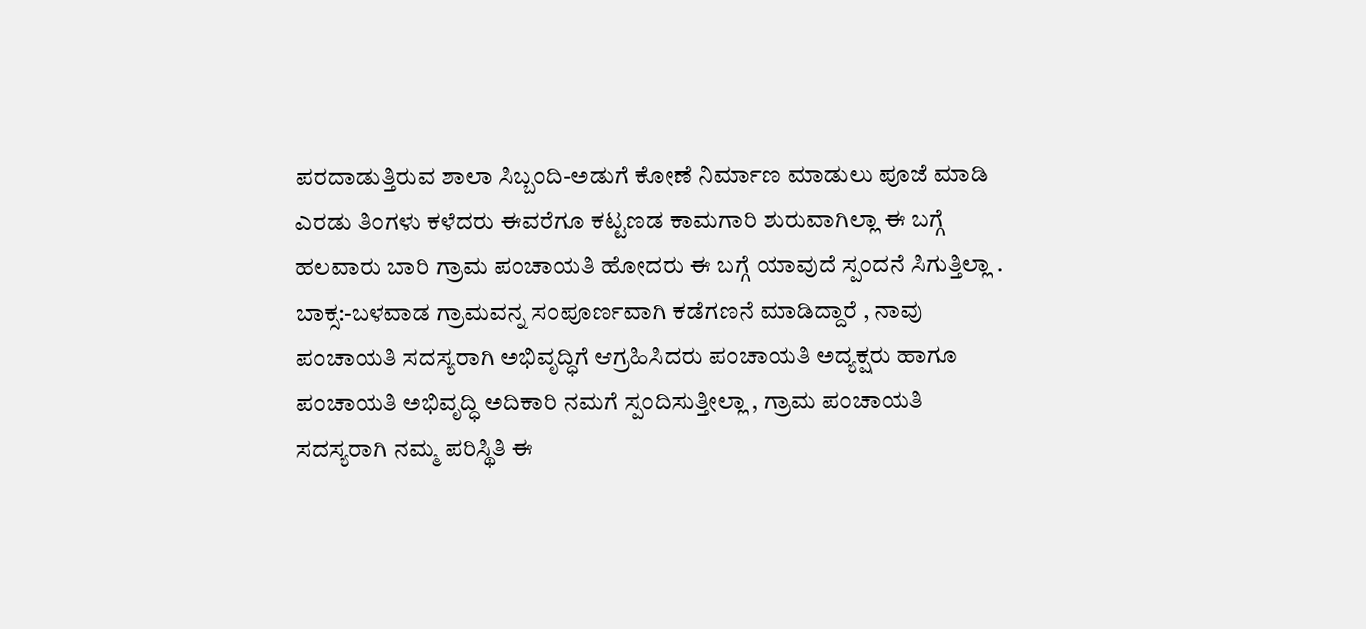ಪರದಾಡುತ್ತಿರುವ ಶಾಲಾ ಸಿಬ್ಬಂದಿ-ಅಡುಗೆ ಕೋಣೆ ನಿರ್ಮಾಣ ಮಾಡುಲು ಪೂಜೆ ಮಾಡಿ ಎರಡು ತಿಂಗಳು ಕಳೆದರು ಈವರೆಗೂ ಕಟ್ಟಣಡ ಕಾಮಗಾರಿ ಶುರುವಾಗಿಲ್ಲಾ ಈ ಬಗ್ಗೆ ಹಲವಾರು ಬಾರಿ ಗ್ರಾಮ ಪಂಚಾಯತಿ ಹೋದರು ಈ ಬಗ್ಗೆ ಯಾವುದೆ ಸ್ಪಂದನೆ ಸಿಗುತ್ತಿಲ್ಲಾ .
ಬಾಕ್ಸ:-ಬಳವಾಡ ಗ್ರಾಮವನ್ನ ಸಂಪೂರ್ಣವಾಗಿ ಕಡೆಗಣನೆ ಮಾಡಿದ್ದಾರೆ , ನಾವು ಪಂಚಾಯತಿ ಸದಸ್ಯರಾಗಿ ಅಭಿವೃದ್ಧಿಗೆ ಆಗ್ರಹಿಸಿದರು ಪಂಚಾಯತಿ ಅದ್ಯಕ್ಷರು ಹಾಗೂ ಪಂಚಾಯತಿ ಅಭಿವೃದ್ಧಿ ಅದಿಕಾರಿ ನಮಗೆ ಸ್ಪಂದಿಸುತ್ತೀಲ್ಲಾ , ಗ್ರಾಮ ಪಂಚಾಯತಿ ಸದಸ್ಯರಾಗಿ ನಮ್ಮ ಪರಿಸ್ಥಿತಿ ಈ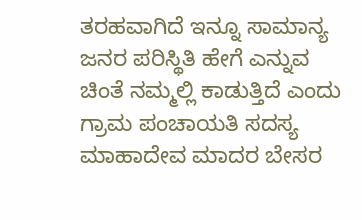ತರಹವಾಗಿದೆ ಇನ್ನೂ ಸಾಮಾನ್ಯ ಜನರ ಪರಿಸ್ಥಿತಿ ಹೇಗೆ ಎನ್ನುವ ಚಿಂತೆ ನಮ್ಮಲ್ಲಿ ಕಾಡುತ್ತಿದೆ ಎಂದು ಗ್ರಾಮ ಪಂಚಾಯತಿ ಸದಸ್ಯ ಮಾಹಾದೇವ ಮಾದರ ಬೇಸರ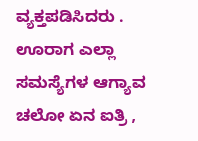ವ್ಯಕ್ತಪಡಿಸಿದರು .
ಊರಾಗ ಎಲ್ಲಾ ಸಮಸ್ಯೆಗಳ ಆಗ್ಯಾವ ಚಲೋ ಏನ ಐತ್ರಿ ,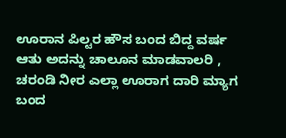ಊರಾನ ಪಿಲ್ಟರ ಹೌಸ ಬಂದ ಬಿದ್ದ ವರ್ಷ ಆತು ಅದನ್ನು ಚಾಲೂನ ಮಾಡವಾಲರಿ , ಚರಂಡಿ ನೀರ ಎಲ್ಲಾ ಊರಾಗ ದಾರಿ ಮ್ಯಾಗ ಬಂದ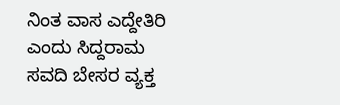ನಿಂತ ವಾಸ ಎದ್ದೇತಿರಿ ಎಂದು ಸಿದ್ದರಾಮ ಸವದಿ ಬೇಸರ ವ್ಯಕ್ತ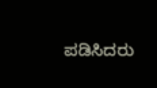ಪಡಿಸಿದರು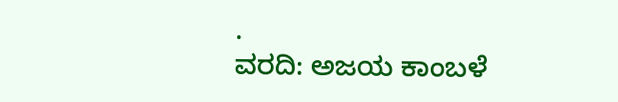.
ವರದಿ: ಅಜಯ ಕಾಂಬಳೆ